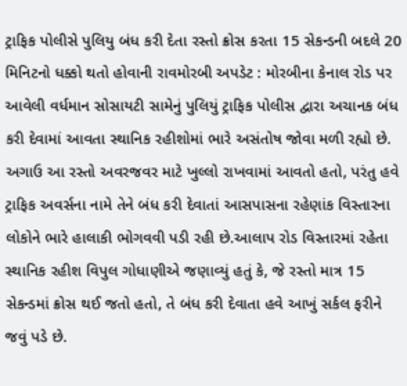ટ્રાફિક પોલીસે પુલિયુ બંધ કરી દેતા રસ્તો ક્રોસ કરતા 15 સેકન્ડની બદલે 20 મિનિટનો ધક્કો થતો હોવાની રાવમોરબી અપડેટ : મોરબીના કેનાલ રોડ પર આવેલી વર્ધમાન સોસાયટી સામેનું પુલિયું ટ્રાફિક પોલીસ દ્વારા અચાનક બંધ કરી દેવામાં આવતા સ્થાનિક રહીશોમાં ભારે અસંતોષ જોવા મળી રહ્યો છે. અગાઉ આ રસ્તો અવરજવર માટે ખુલ્લો રાખવામાં આવતો હતો, પરંતુ હવે ટ્રાફિક અવર્સના નામે તેને બંધ કરી દેવાતાં આસપાસના રહેણાંક વિસ્તારના લોકોને ભારે હાલાકી ભોગવવી પડી રહી છે.આલાપ રોડ વિસ્તારમાં રહેતા સ્થાનિક રહીશ વિપુલ ગોધાણીએ જણાવ્યું હતું કે, જે રસ્તો માત્ર 15 સેકન્ડમાં ક્રોસ થઈ જતો હતો, તે બંધ કરી દેવાતા હવે આખું સર્કલ ફરીને જવું પડે છે.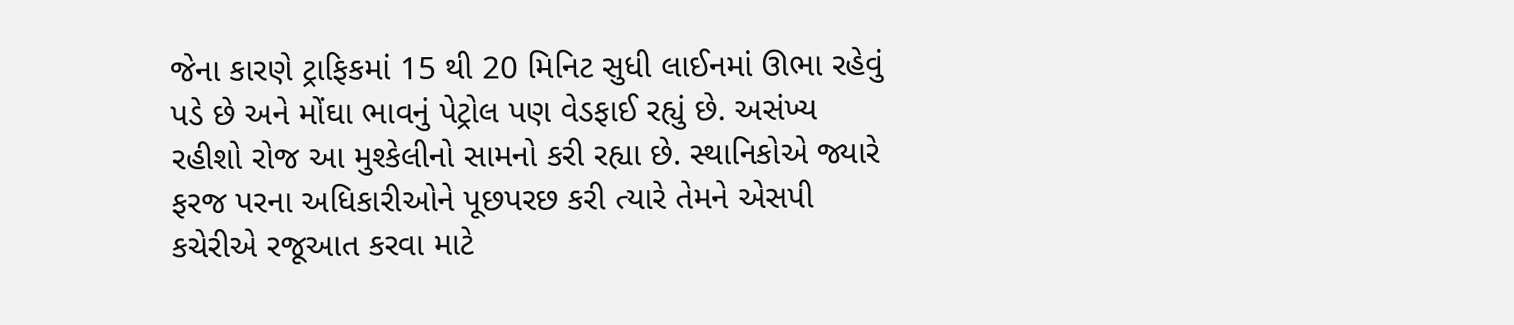જેના કારણે ટ્રાફિકમાં 15 થી 20 મિનિટ સુધી લાઈનમાં ઊભા રહેવું પડે છે અને મોંઘા ભાવનું પેટ્રોલ પણ વેડફાઈ રહ્યું છે. અસંખ્ય રહીશો રોજ આ મુશ્કેલીનો સામનો કરી રહ્યા છે. સ્થાનિકોએ જ્યારે ફરજ પરના અધિકારીઓને પૂછપરછ કરી ત્યારે તેમને એસપી કચેરીએ રજૂઆત કરવા માટે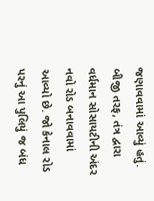જણાવવામાં આવ્યું હતું. બીજી તરફ, તંત્ર દ્વારા વર્ધમાન સોસાયટીની અંદર નવો રોડ બનાવવામાં આવ્યો છે. જો કેનાલ રોડ પરનું આ પુલિયું જ બંધ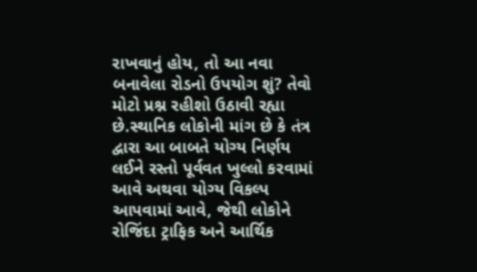રાખવાનું હોય, તો આ નવા બનાવેલા રોડનો ઉપયોગ શું? તેવો મોટો પ્રશ્ન રહીશો ઉઠાવી રહ્યા છે.સ્થાનિક લોકોની માંગ છે કે તંત્ર દ્વારા આ બાબતે યોગ્ય નિર્ણય લઈને રસ્તો પૂર્વવત ખુલ્લો કરવામાં આવે અથવા યોગ્ય વિકલ્પ આપવામાં આવે, જેથી લોકોને રોજિંદા ટ્રાફિક અને આર્થિક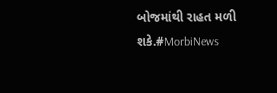બોજમાંથી રાહત મળી શકે.#MorbiNews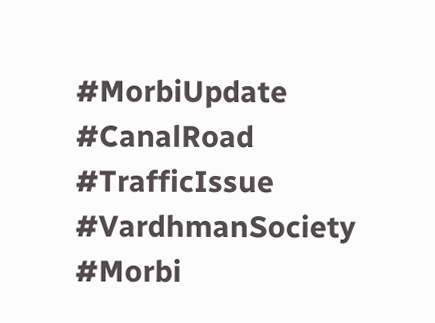#MorbiUpdate #CanalRoad #TrafficIssue #VardhmanSociety #Morbi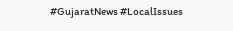#GujaratNews #LocalIssues